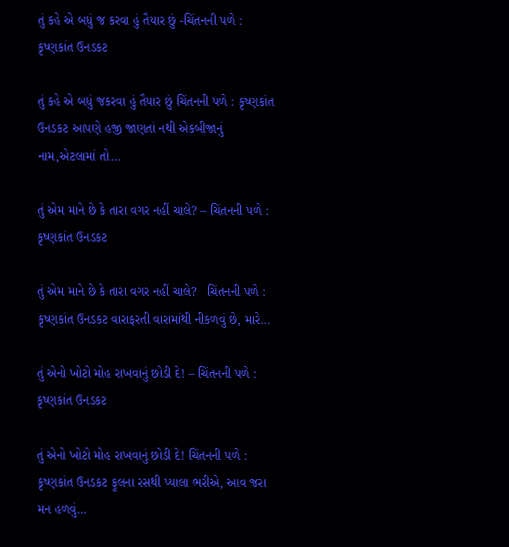તું કહે એ બધું જ કરવા હું તૈયાર છું -ચિંતનની પળે : કૃષ્ણકાંત ઉનડકટ

તું કહે એ બધું જકરવા હું તૈયાર છું ચિંતનની પળે : કૃષ્ણકાંત ઉનડકટ આપણે હજી જાણતાં નથી એકબીજાનું નામ,એટલામાં તો…

તું એમ માને છે કે તારા વગર નહીં ચાલે? – ચિંતનની પળે : કૃષ્ણકાંત ઉનડકટ

તું એમ માને છે કે તારા વગર નહીં ચાલે?   ચિંતનની પળે : કૃષ્ણકાંત ઉનડકટ વારાફરતી વારામાંથી નીકળવું છે, મારે…

તું એનો ખોટો મોહ રાખવાનું છોડી દે! – ચિંતનની પળે : કૃષ્ણકાંત ઉનડકટ

તું એનો ખોટો મોહ રાખવાનું છોડી દે! ચિંતનની પળે : કૃષ્ણકાંત ઉનડકટ ફૂલના રસથી પ્યાલા ભરીએ, આવ જરા મન હળવું…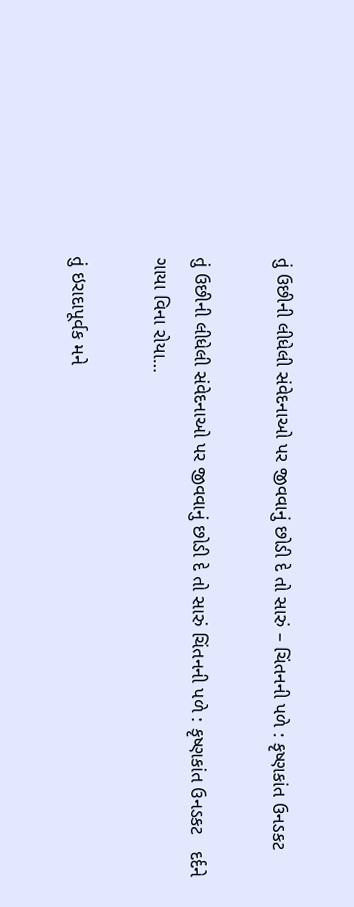તું ઉછીની લીધેલી સંવેદનાઓ પર જીવવાનું છોડી દે તો સારું – ચિંતનની પળે : કૃષ્ણકાંત ઉનડકટ

તું ઉછીની લીધેલી સંવેદનાઓ પર જીવવાનું છોડી દે તો સારું ચિંતનની પળે : કૃષ્ણકાંત ઉનડકટ   દર્દને ગાયા વિના રોયા…

તું ઇરાદાપૂર્વક મને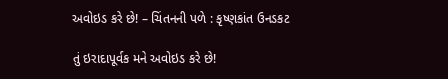અવોઇડ કરે છે! – ચિંતનની પળે : કૃષ્ણકાંત ઉનડકટ

તું ઇરાદાપૂર્વક મને અવોઇડ કરે છે!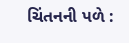ચિંતનની પળે :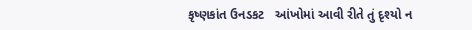કૃષ્ણકાંત ઉનડકટ   આંખોમાં આવી રીતે તું દૃશ્યો ન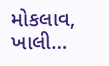મોકલાવ, ખાલી…